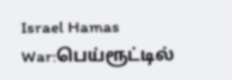Israel Hamas War:பெய்ரூட்டில்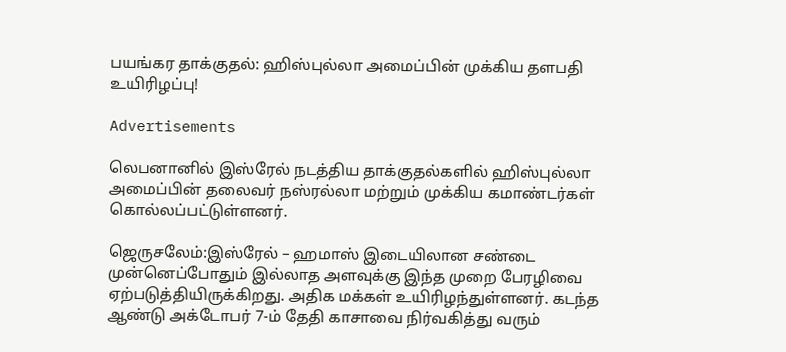பயங்கர தாக்குதல்: ஹிஸ்புல்லா அமைப்பின் முக்கிய தளபதி உயிரிழப்பு!

Advertisements

லெபனானில் இஸ்ரேல் நடத்திய தாக்குதல்களில் ஹிஸ்புல்லா அமைப்பின் தலைவர் நஸ்ரல்லா மற்றும் முக்கிய கமாண்டர்கள் கொல்லப்பட்டுள்ளனர்.

ஜெருசலேம்:இஸ்ரேல் – ஹமாஸ் இடையிலான சண்டை முன்னெப்போதும் இல்லாத அளவுக்கு இந்த முறை பேரழிவை ஏற்படுத்தியிருக்கிறது. அதிக மக்கள் உயிரிழந்துள்ளனர். கடந்த ஆண்டு அக்டோபர் 7-ம் தேதி காசாவை நிர்வகித்து வரும்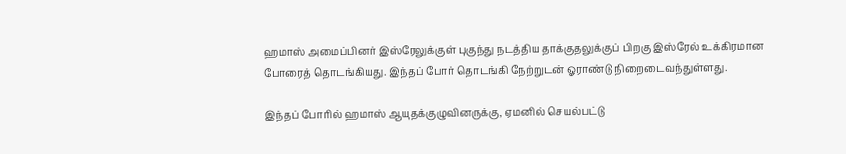ஹமாஸ் அமைப்பினர் இஸ்ரேலுக்குள் புகுந்து நடத்திய தாக்குதலுக்குப் பிறகு இஸ்ரேல் உக்கிரமான போரைத் தொடங்கியது. இந்தப் போர் தொடங்கி நேற்றுடன் ஓராண்டு நிறைடைவந்துள்ளது.

இந்தப் போரில் ஹமாஸ் ஆயுதக்குழுவினருக்கு, ஏமனில் செயல்பட்டு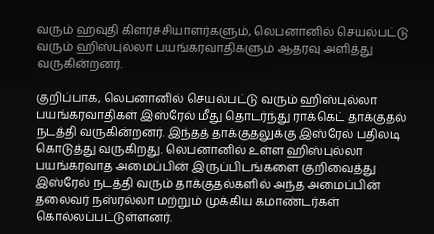வரும் ஹவுதி கிளர்ச்சியாளர்களும், லெபனானில் செயல்பட்டு வரும் ஹிஸ்புல்லா பயங்கரவாதிகளும் ஆதரவு அளித்து வருகின்றனர்.

குறிப்பாக, லெபனானில் செயல்பட்டு வரும் ஹிஸ்புல்லா பயங்கரவாதிகள் இஸ்ரேல் மீது தொடர்ந்து ராக்கெட் தாக்குதல் நடத்தி வருகின்றனர். இந்தத் தாக்குதலுக்கு இஸ்ரேல் பதிலடி கொடுத்து வருகிறது. லெபனானில் உள்ள ஹிஸ்புல்லா பயங்கரவாத அமைப்பின் இருப்பிடங்களை குறிவைத்து இஸ்ரேல் நடத்தி வரும் தாக்குதல்களில் அந்த அமைப்பின் தலைவர் நஸ்ரல்லா மற்றும் முக்கிய கமாண்டர்கள் கொல்லப்பட்டுள்ளனர்.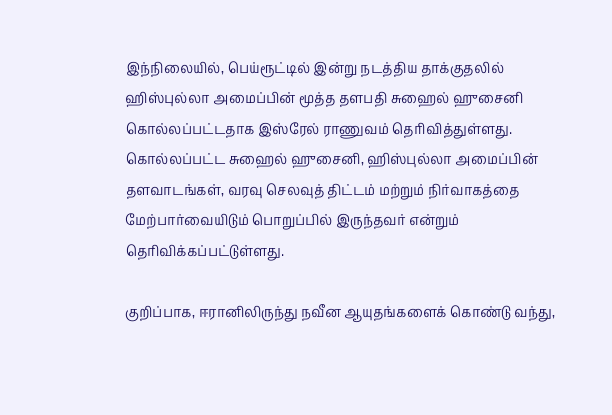இந்நிலையில், பெய்ரூட்டில் இன்று நடத்திய தாக்குதலில் ஹிஸ்புல்லா அமைப்பின் மூத்த தளபதி சுஹைல் ஹுசைனி கொல்லப்பட்டதாக இஸ்ரேல் ராணுவம் தெரிவித்துள்ளது. கொல்லப்பட்ட சுஹைல் ஹுசைனி, ஹிஸ்புல்லா அமைப்பின் தளவாடங்கள், வரவு செலவுத் திட்டம் மற்றும் நிர்வாகத்தை மேற்பார்வையிடும் பொறுப்பில் இருந்தவர் என்றும் தெரிவிக்கப்பட்டுள்ளது.

குறிப்பாக, ஈரானிலிருந்து நவீன ஆயுதங்களைக் கொண்டு வந்து,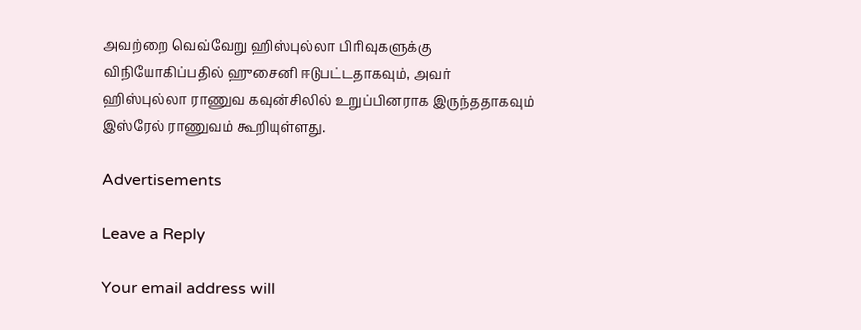அவற்றை வெவ்வேறு ஹிஸ்புல்லா பிரிவுகளுக்கு விநியோகிப்பதில் ஹுசைனி ஈடுபட்டதாகவும், அவர் ஹிஸ்புல்லா ராணுவ கவுன்சிலில் உறுப்பினராக இருந்ததாகவும் இஸ்ரேல் ராணுவம் கூறியுள்ளது.

Advertisements

Leave a Reply

Your email address will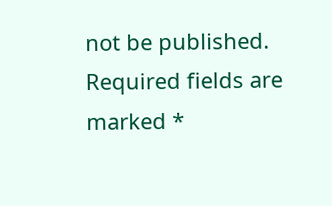not be published. Required fields are marked *